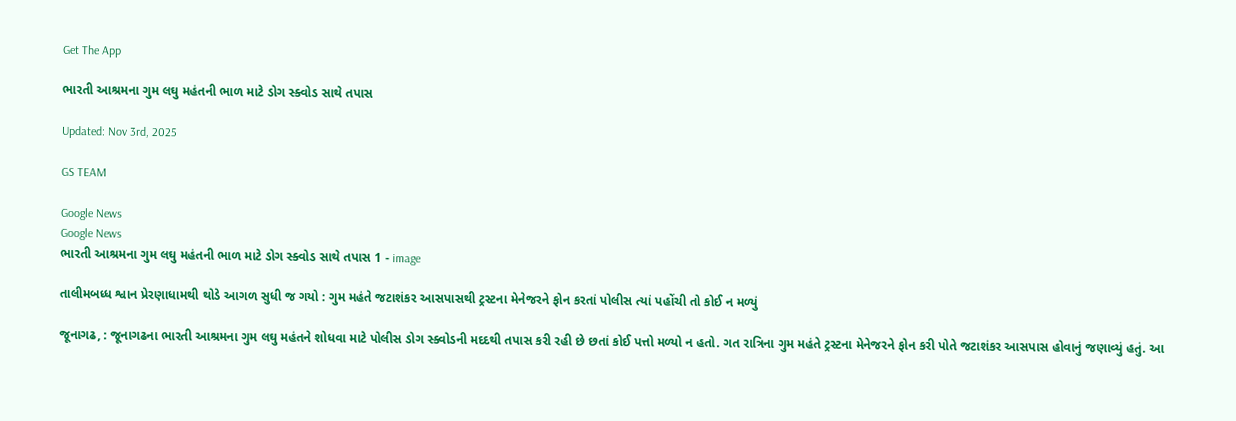Get The App

ભારતી આશ્રમના ગુમ લઘુ મહંતની ભાળ માટે ડોગ સ્ક્વોડ સાથે તપાસ

Updated: Nov 3rd, 2025

GS TEAM

Google News
Google News
ભારતી આશ્રમના ગુમ લઘુ મહંતની ભાળ માટે ડોગ સ્ક્વોડ સાથે તપાસ 1 - image

તાલીમબધ્ધ શ્વાન પ્રેરણાધામથી થોડે આગળ સુધી જ ગયો : ગુમ મહંતે જટાશંકર આસપાસથી ટ્રસ્ટના મેનેજરને ફોન કરતાં પોલીસ ત્યાં પહોંચી તો કોઈ ન મળ્યું

જૂનાગઢ, : જૂનાગઢના ભારતી આશ્રમના ગુમ લઘુ મહંતને શોધવા માટે પોલીસ ડોગ સ્ક્વોડની મદદથી તપાસ કરી રહી છે છતાં કોઈ પત્તો મળ્યો ન હતો. ગત રાત્રિના ગુમ મહંતે ટ્રસ્ટના મેનેજરને ફોન કરી પોતે જટાશંકર આસપાસ હોવાનું જણાવ્યું હતું. આ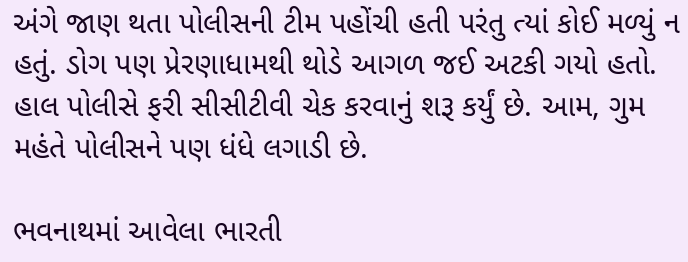અંગે જાણ થતા પોલીસની ટીમ પહોંચી હતી પરંતુ ત્યાં કોઈ મળ્યું ન હતું. ડોગ પણ પ્રેરણાધામથી થોડે આગળ જઈ અટકી ગયો હતો. હાલ પોલીસે ફરી સીસીટીવી ચેક કરવાનું શરૂ કર્યું છે. આમ, ગુમ મહંતે પોલીસને પણ ધંધે લગાડી છે.

ભવનાથમાં આવેલા ભારતી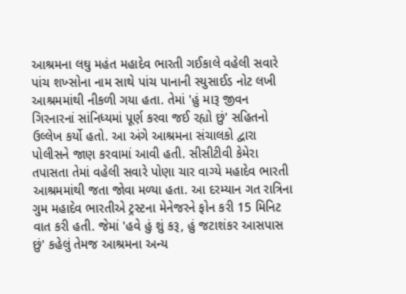આશ્રમના લઘુ મહંત મહાદેવ ભારતી ગઈકાલે વહેલી સવારે પાંચ શખ્સોના નામ સાથે પાંચ પાનાની સ્યુસાઈડ નોટ લખી આશ્રમમાંથી નીકળી ગયા હતા. તેમાં 'હું મારૂ જીવન ગિરનારનાં સાંનિધ્યમાં પૂર્ણ કરવા જઈ રહ્યો છું' સહિતનો ઉલ્લેખ કર્યો હતો. આ અંગે આશ્રમના સંચાલકો દ્વારા પોલીસને જાણ કરવામાં આવી હતી. સીસીટીવી કેમેરા તપાસતા તેમાં વહેલી સવારે પોણા ચાર વાગ્યે મહાદેવ ભારતી આશ્રમમાંથી જતા જોવા મળ્યા હતા. આ દરમ્યાન ગત રાત્રિના ગુમ મહાદેવ ભારતીએ ટ્રસ્ટના મેનેજરને ફોન કરી 15 મિનિટ વાત કરી હતી. જેમાં 'હવે હું શું કરૂ, હું જટાશંકર આસપાસ છું' કહેલું તેમજ આશ્રમના અન્ય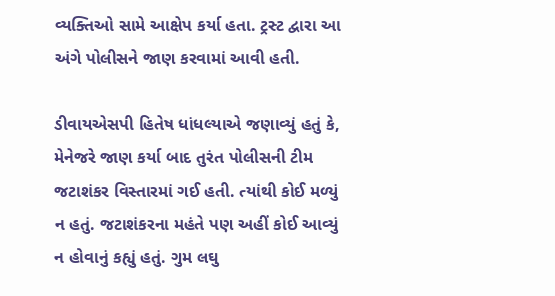વ્યક્તિઓ સામે આક્ષેપ કર્યા હતા. ટ્રસ્ટ દ્વારા આ અંગે પોલીસને જાણ કરવામાં આવી હતી.

ડીવાયએસપી હિતેષ ધાંધલ્યાએ જણાવ્યું હતું કે, મેનેજરે જાણ કર્યા બાદ તુરંત પોલીસની ટીમ જટાશંકર વિસ્તારમાં ગઈ હતી. ત્યાંથી કોઈ મળ્યું ન હતું. જટાશંકરના મહંતે પણ અહીં કોઈ આવ્યું ન હોવાનું કહ્યું હતું. ગુમ લઘુ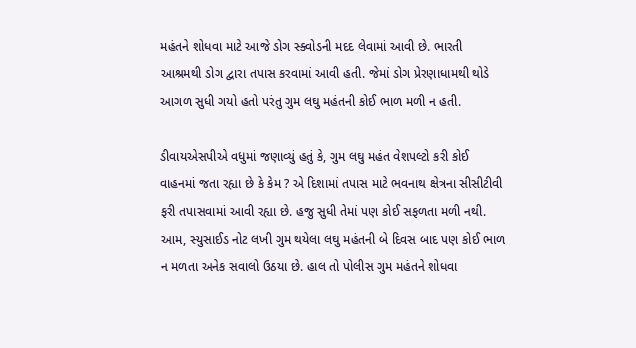મહંતને શોધવા માટે આજે ડોગ સ્ક્વોડની મદદ લેવામાં આવી છે. ભારતી આશ્રમથી ડોગ દ્વારા તપાસ કરવામાં આવી હતી. જેમાં ડોગ પ્રેરણાધામથી થોડે આગળ સુધી ગયો હતો પરંતુ ગુમ લઘુ મહંતની કોઈ ભાળ મળી ન હતી.

ડીવાયએસપીએ વધુમાં જણાવ્યું હતું કે, ગુમ લઘુ મહંત વેશપલ્ટો કરી કોઈ વાહનમાં જતા રહ્યા છે કે કેમ ? એ દિશામાં તપાસ માટે ભવનાથ ક્ષેત્રના સીસીટીવી ફરી તપાસવામાં આવી રહ્યા છે. હજુ સુધી તેમાં પણ કોઈ સફળતા મળી નથી.  આમ, સ્યુસાઈડ નોટ લખી ગુમ થયેલા લઘુ મહંતની બે દિવસ બાદ પણ કોઈ ભાળ ન મળતા અનેક સવાલો ઉઠયા છે. હાલ તો પોલીસ ગુમ મહંતને શોધવા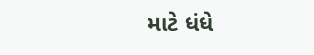માટે ધંધે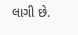લાગી છે.